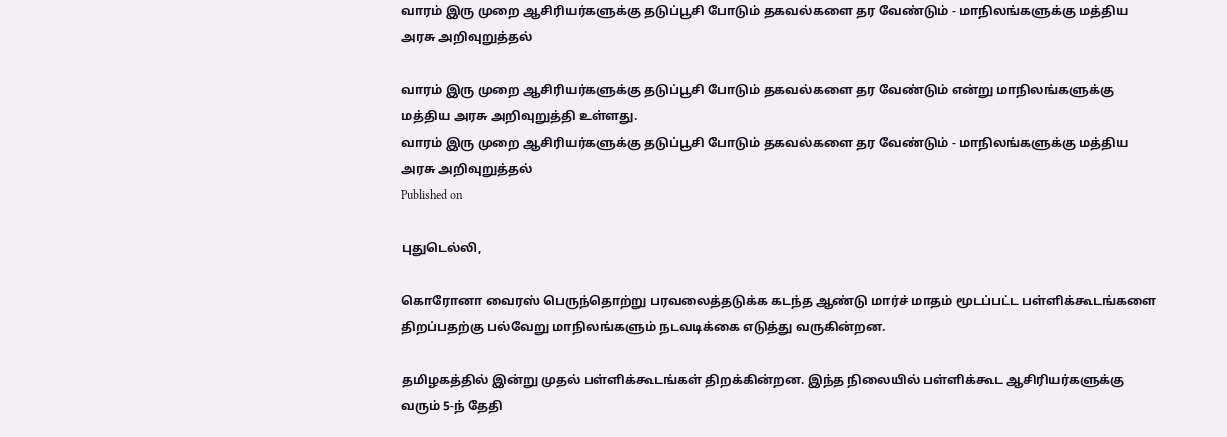வாரம் இரு முறை ஆசிரியர்களுக்கு தடுப்பூசி போடும் தகவல்களை தர வேண்டும் - மாநிலங்களுக்கு மத்திய அரசு அறிவுறுத்தல்

வாரம் இரு முறை ஆசிரியர்களுக்கு தடுப்பூசி போடும் தகவல்களை தர வேண்டும் என்று மாநிலங்களுக்கு மத்திய அரசு அறிவுறுத்தி உள்ளது.
வாரம் இரு முறை ஆசிரியர்களுக்கு தடுப்பூசி போடும் தகவல்களை தர வேண்டும் - மாநிலங்களுக்கு மத்திய அரசு அறிவுறுத்தல்
Published on

புதுடெல்லி,

கொரோனா வைரஸ் பெருந்தொற்று பரவலைத்தடுக்க கடந்த ஆண்டு மார்ச் மாதம் மூடப்பட்ட பள்ளிக்கூடங்களை திறப்பதற்கு பல்வேறு மாநிலங்களும் நடவடிக்கை எடுத்து வருகின்றன.

தமிழகத்தில் இன்று முதல் பள்ளிக்கூடங்கள் திறக்கின்றன. இந்த நிலையில் பள்ளிக்கூட ஆசிரியர்களுக்கு வரும் 5-ந் தேதி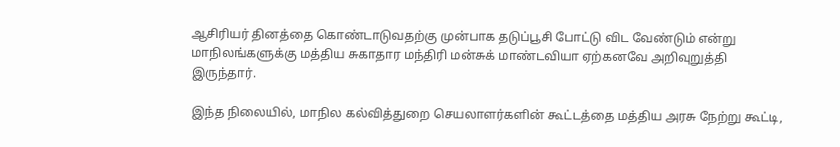ஆசிரியர் தினத்தை கொண்டாடுவதற்கு முன்பாக தடுப்பூசி போட்டு விட வேண்டும் என்று மாநிலங்களுக்கு மத்திய சுகாதார மந்திரி மன்சுக் மாண்டவியா ஏற்கனவே அறிவுறுத்தி இருந்தார்.

இந்த நிலையில், மாநில கல்வித்துறை செயலாளர்களின் கூட்டத்தை மத்திய அரசு நேற்று கூட்டி,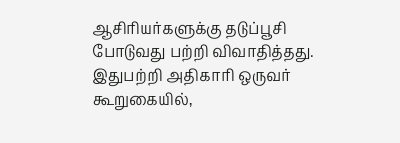ஆசிரியர்களுக்கு தடுப்பூசி போடுவது பற்றி விவாதித்தது. இதுபற்றி அதிகாரி ஒருவர் கூறுகையில்,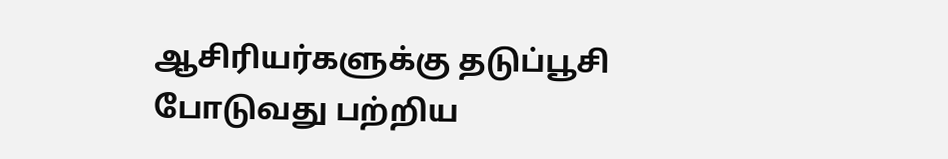ஆசிரியர்களுக்கு தடுப்பூசி போடுவது பற்றிய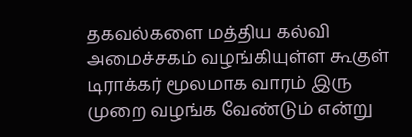தகவல்களை மத்திய கல்வி அமைச்சகம் வழங்கியுள்ள கூகுள் டிராக்கர் மூலமாக வாரம் இரு முறை வழங்க வேண்டும் என்று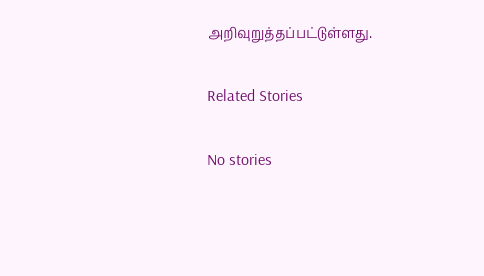அறிவுறுத்தப்பட்டுள்ளது.

Related Stories

No stories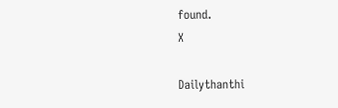found.
X

Dailythanthi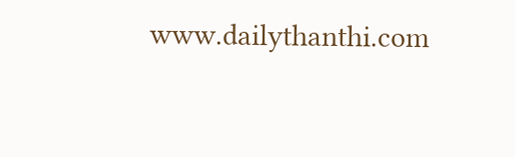www.dailythanthi.com